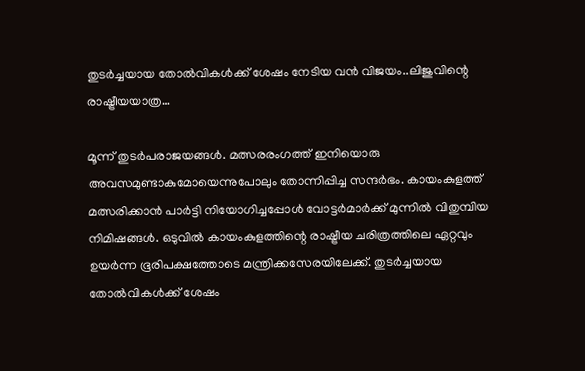തുടർച്ചയായ തോൽവികൾക്ക് ശേഷം നേടിയ വൻ വിജയം..ലിജുവിന്റെ രാഷ്ട്രീയയാത്ര…

മൂന്ന് തുടർപരാജയങ്ങൾ. മത്സരരംഗത്ത് ഇനിയൊരു അവസമുണ്ടാകുമോയെന്നുപോലും തോന്നിപ്പിച്ച സന്ദർഭം. കായംകുളത്ത് മത്സരിക്കാൻ പാർട്ടി നിയോഗിച്ചപ്പോൾ വോട്ടർമാർക്ക് മുന്നിൽ വിതുമ്പിയ നിമിഷങ്ങൾ. ഒടുവിൽ കായംകുളത്തിന്റെ രാഷ്ട്രീയ ചരിത്രത്തിലെ ഏറ്റവും ഉയർന്ന ഭൂരിപക്ഷത്തോടെ മന്ത്രിക്കസേരയിലേക്ക്. തുടർച്ചയായ തോൽവികൾക്ക് ശേഷം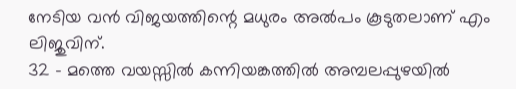നേടിയ വൻ വിജയത്തിന്റെ മധുരം അൽപം കൂടുതലാണ് എം ലിജുവിന്.
32 – മത്തെ വയസ്സിൽ കന്നിയങ്കത്തിൽ അമ്പലപ്പുഴയിൽ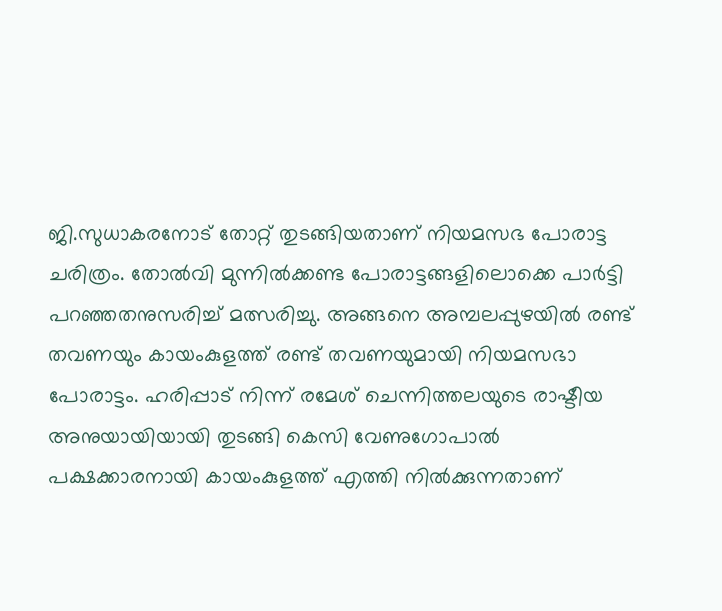ജി.സുധാകരനോട് തോറ്റ് തുടങ്ങിയതാണ് നിയമസഭ പോരാട്ട ചരിത്രം. തോൽവി മുന്നിൽക്കണ്ട പോരാട്ടങ്ങളിലൊക്കെ പാർട്ടി പറഞ്ഞതനുസരിച്ച് മത്സരിച്ചു. അങ്ങനെ അമ്പലപ്പുഴയിൽ രണ്ട് തവണയും കായംകുളത്ത് രണ്ട് തവണയുമായി നിയമസഭാ പോരാട്ടം. ഹരിപ്പാട് നിന്ന് രമേശ് ചെന്നിത്തലയുടെ രാഷ്ടീയ അനുയായിയായി തുടങ്ങി കെസി വേണുഗോപാൽ പക്ഷക്കാരനായി കായംകുളത്ത് എത്തി നിൽക്കുന്നതാണ്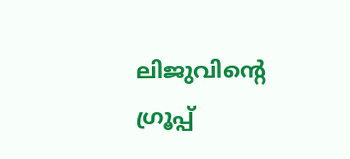ലിജുവിന്റെ ഗ്രൂപ്പ്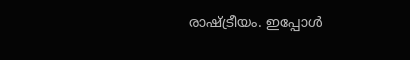രാഷ്ട്രീയം. ഇപ്പോൾ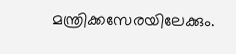മന്ത്രിക്കസേരയിലേക്കും.